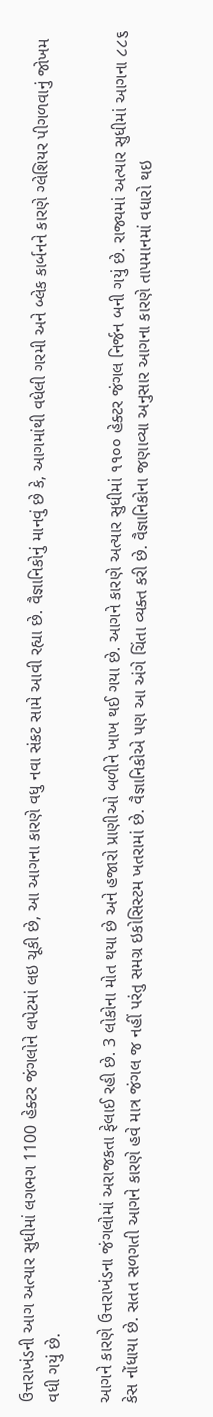ઉત્તરાખંડની આગ અત્યાર સુધીમાં લગભગ 1100 હેક્ટર જંગલોને લપેટમાં લઇ ચૂકી છે, આ આગના કારણે વધુ નવા સંકટ સામે આવી રહ્યા છે. વૈજ્ઞાનિકોનું માનવું છે કે, આગમાંથી વધેલી ગરમી અને બ્લેક કાર્બનને કારણે ગ્લેશિયર પીગળવાનું જોખમ વધી ગયું છે.

આગને કારણે ઉત્તરાખંડના જંગલોમાં અરાજકતા ફેલાઈ રહી છે. 3 લોકોના મોત થયા છે અને હજારો પ્રાણીઓ બળીને ખાખ થઈ ગયા છે. આગને કારણે અત્યાર સુધીમાં ૧૧૦૦ હેક્ટર જંગલ નિર્જન બની ગયું છે. રાજ્યમાં અત્યાર સુધીમાં આગના ૮૮૬ કેસ નોંધાયા છે. સતત સળગતી આગને કારણે હવે માત્ર જંગલ જ નહીં પરંતુ સમગ્ર ઇકોસિસ્ટમ ખતરામાં છે. વૈજ્ઞાનિકોએ પણ આ અંગે ચિંતા વ્યક્ત કરી છે. વૈજ્ઞાનિકોના જણાવ્યા અનુસાર આગના કારણે તાપમાનમાં વધારો થઇ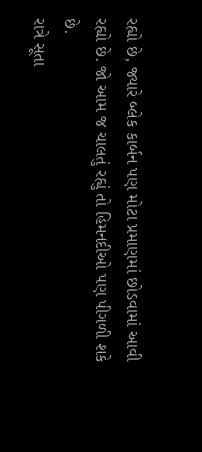રહ્યો છે, જ્યારે બ્લેક કાર્બન પણ મોટા પ્રમાણમાં છોડવામાં આવી રહ્યો છે. જો આમ જ ચાલતું રહ્યું તો હિમનદીઓ પણ પીગળી શકે છે.
રાત્રે સૂતા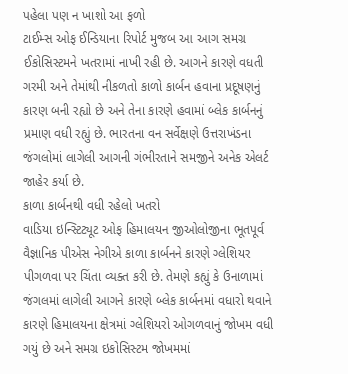પહેલા પણ ન ખાશો આ ફળો
ટાઈમ્સ ઓફ ઈન્ડિયાના રિપોર્ટ મુજબ આ આગ સમગ્ર ઈકોસિસ્ટમને ખતરામાં નાખી રહી છે. આગને કારણે વધતી ગરમી અને તેમાંથી નીકળતો કાળો કાર્બન હવાના પ્રદૂષણનું કારણ બની રહ્યો છે અને તેના કારણે હવામાં બ્લેક કાર્બનનું પ્રમાણ વધી રહ્યું છે. ભારતના વન સર્વેક્ષણે ઉત્તરાખંડના જંગલોમાં લાગેલી આગની ગંભીરતાને સમજીને અનેક એલર્ટ જાહેર કર્યા છે.
કાળા કાર્બનથી વધી રહેલો ખતરો
વાડિયા ઇન્સ્ટિટ્યૂટ ઓફ હિમાલયન જીઓલોજીના ભૂતપૂર્વ વૈજ્ઞાનિક પીએસ નેગીએ કાળા કાર્બનને કારણે ગ્લેશિયર પીગળવા પર ચિંતા વ્યક્ત કરી છે. તેમણે કહ્યું કે ઉનાળામાં જંગલમાં લાગેલી આગને કારણે બ્લેક કાર્બનમાં વધારો થવાને કારણે હિમાલયના ક્ષેત્રમાં ગ્લેશિયરો ઓગળવાનું જોખમ વધી ગયું છે અને સમગ્ર ઇકોસિસ્ટમ જોખમમાં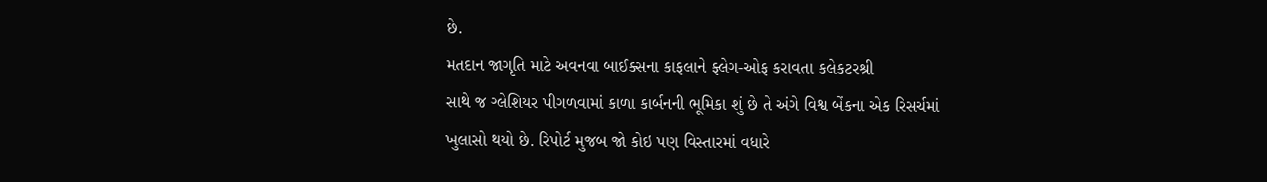છે.
મતદાન જાગૃતિ માટે અવનવા બાઈક્સના કાફલાને ફ્લેગ-ઓફ કરાવતા કલેકટરશ્રી
સાથે જ ગ્લેશિયર પીગળવામાં કાળા કાર્બનની ભૂમિકા શું છે તે અંગે વિશ્વ બેંકના એક રિસર્ચમાં ખુલાસો થયો છે. રિપોર્ટ મુજબ જો કોઇ પણ વિસ્તારમાં વધારે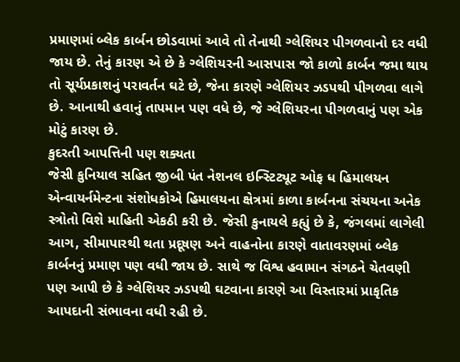પ્રમાણમાં બ્લેક કાર્બન છોડવામાં આવે તો તેનાથી ગ્લેશિયર પીગળવાનો દર વધી જાય છે. તેનું કારણ એ છે કે ગ્લેશિયરની આસપાસ જો કાળો કાર્બન જમા થાય તો સૂર્યપ્રકાશનું પરાવર્તન ઘટે છે, જેના કારણે ગ્લેશિયર ઝડપથી પીગળવા લાગે છે. આનાથી હવાનું તાપમાન પણ વધે છે, જે ગ્લેશિયરના પીગળવાનું પણ એક મોટું કારણ છે.
કુદરતી આપત્તિની પણ શક્યતા
જેસી કુનિયાલ સહિત જીબી પંત નેશનલ ઇન્સ્ટિટ્યૂટ ઓફ ધ હિમાલયન એન્વાયર્નમેન્ટના સંશોધકોએ હિમાલયના ક્ષેત્રમાં કાળા કાર્બનના સંચયના અનેક સ્ત્રોતો વિશે માહિતી એકઠી કરી છે. જેસી કુનાયલે કહ્યું છે કે, જંગલમાં લાગેલી આગ, સીમાપારથી થતા પ્રદૂષણ અને વાહનોના કારણે વાતાવરણમાં બ્લેક કાર્બનનું પ્રમાણ પણ વધી જાય છે. સાથે જ વિશ્વ હવામાન સંગઠને ચેતવણી પણ આપી છે કે ગ્લેશિયર ઝડપથી ઘટવાના કારણે આ વિસ્તારમાં પ્રાકૃતિક આપદાની સંભાવના વધી રહી છે.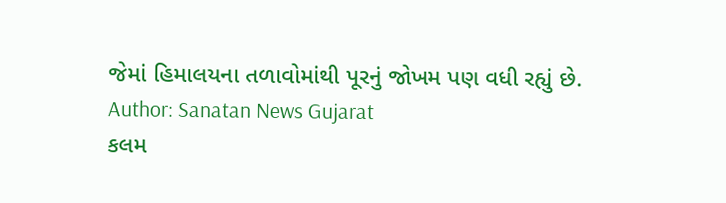જેમાં હિમાલયના તળાવોમાંથી પૂરનું જોખમ પણ વધી રહ્યું છે.
Author: Sanatan News Gujarat
કલમ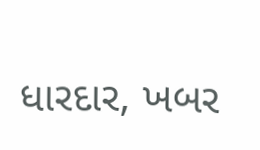ધારદાર, ખબર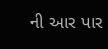ની આર પાર